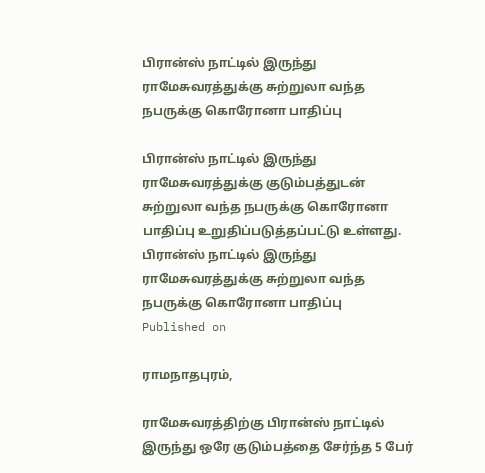பிரான்ஸ் நாட்டில் இருந்து ராமேசுவரத்துக்கு சுற்றுலா வந்த நபருக்கு கொரோனா பாதிப்பு

பிரான்ஸ் நாட்டில் இருந்து ராமேசுவரத்துக்கு குடும்பத்துடன் சுற்றுலா வந்த நபருக்கு கொரோனா பாதிப்பு உறுதிப்படுத்தப்பட்டு உள்ளது.
பிரான்ஸ் நாட்டில் இருந்து ராமேசுவரத்துக்கு சுற்றுலா வந்த நபருக்கு கொரோனா பாதிப்பு
Published on

ராமநாதபுரம்,

ராமேசுவரத்திற்கு பிரான்ஸ் நாட்டில் இருந்து ஒரே குடும்பத்தை சேர்ந்த 5 பேர்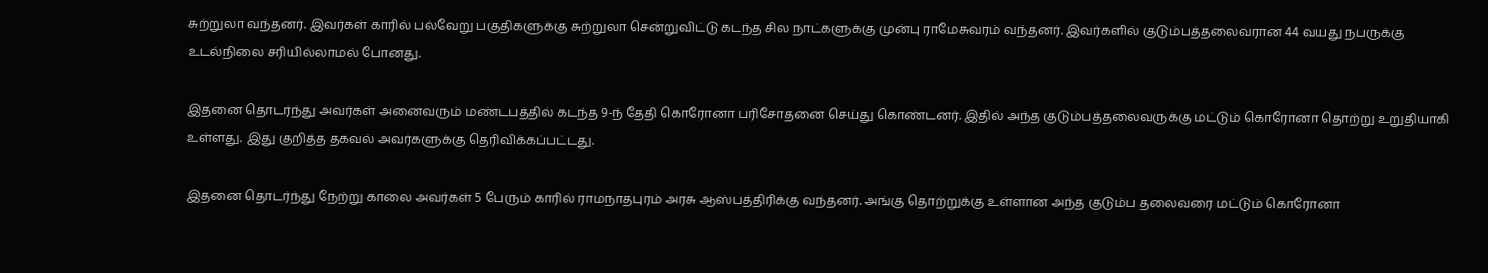சுற்றுலா வந்தனர். இவர்கள் காரில் பல்வேறு பகுதிகளுக்கு சுற்றுலா சென்றுவிட்டு கடந்த சில நாட்களுக்கு முன்பு ராமேசுவரம் வந்தனர். இவர்களில் குடும்பத்தலைவரான 44 வயது நபருக்கு உடல்நிலை சரியில்லாமல் போனது.

இதனை தொடர்ந்து அவர்கள் அனைவரும் மண்டபத்தில் கடந்த 9-ந் தேதி கொரோனா பரிசோதனை செய்து கொண்டனர். இதில் அந்த குடும்பத்தலைவருக்கு மட்டும் கொரோனா தொற்று உறுதியாகி உள்ளது. இது குறித்த தகவல் அவர்களுக்கு தெரிவிக்கப்பட்டது.

இதனை தொடர்ந்து நேற்று காலை அவர்கள் 5 பேரும் காரில் ராமநாதபுரம் அரசு ஆஸ்பத்திரிக்கு வந்தனர். அங்கு தொற்றுக்கு உள்ளான அந்த குடும்ப தலைவரை மட்டும் கொரோனா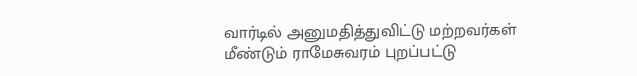வார்டில் அனுமதித்துவிட்டு மற்றவர்கள் மீண்டும் ராமேசுவரம் புறப்பட்டு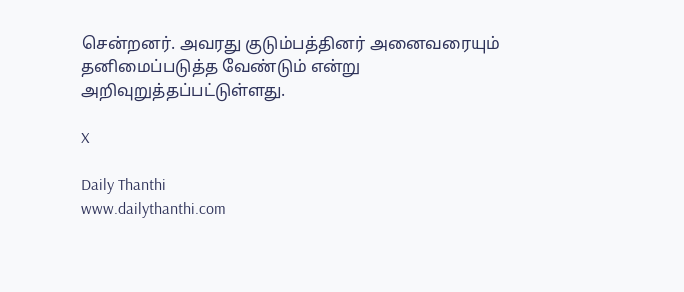சென்றனர். அவரது குடும்பத்தினர் அனைவரையும் தனிமைப்படுத்த வேண்டும் என்று அறிவுறுத்தப்பட்டுள்ளது.

X

Daily Thanthi
www.dailythanthi.com